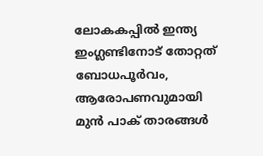ലോകകപ്പില്‍ ഇന്ത്യ ഇംഗ്ലണ്ടിനോട് തോറ്റത് ബോധപൂര്‍വം, ആരോപണവുമായി മുന്‍ പാക് താരങ്ങള്‍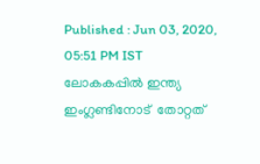Published : Jun 03, 2020, 05:51 PM IST
ലോകകപ്പില്‍ ഇന്ത്യ ഇംഗ്ലണ്ടിനോട്  തോറ്റത്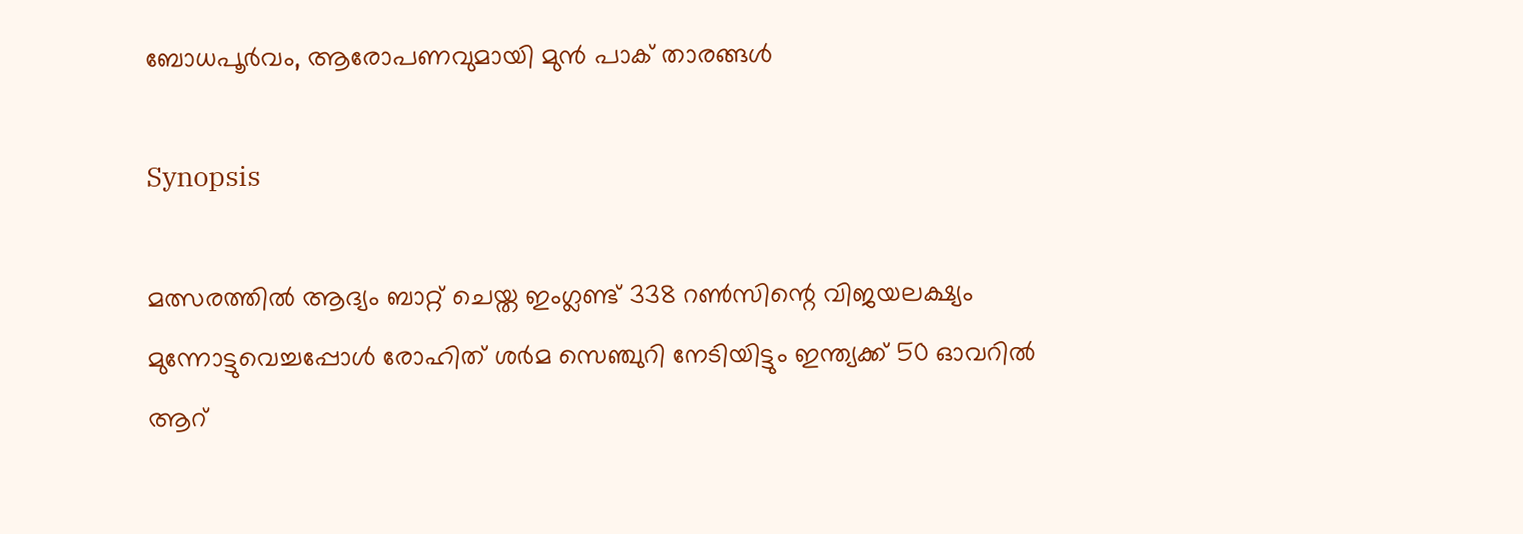ബോധപൂര്‍വം, ആരോപണവുമായി മുന്‍ പാക് താരങ്ങള്‍

Synopsis

മത്സരത്തില്‍ ആദ്യം ബാറ്റ് ചെയ്ത ഇംഗ്ലണ്ട് 338 റണ്‍സിന്റെ വിജയലക്ഷ്യം മുന്നോട്ടുവെച്ചപ്പോള്‍ രോഹിത് ശര്‍മ സെഞ്ചുറി നേടിയിട്ടും ഇന്ത്യക്ക് 50 ഓവറില്‍ ആറ്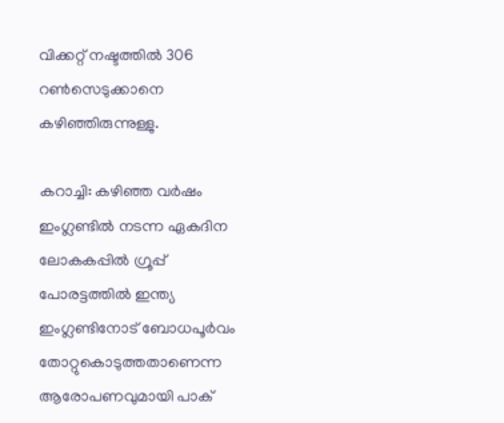വിക്കറ്റ് നഷ്ടത്തില്‍ 306 റണ്‍സെടുക്കാനെ കഴിഞ്ഞിരുന്നുള്ളു.

കറാച്ചി: കഴിഞ്ഞ വര്‍ഷം ഇംഗ്ലണ്ടില്‍ നടന്ന ഏകദിന ലോകകപ്പില്‍ ഗ്രൂപ്പ് പോരട്ടത്തില്‍ ഇന്ത്യ ഇംഗ്ലണ്ടിനോട് ബോധപൂര്‍വം തോറ്റുകൊടുത്തതാണെന്ന ആരോപണവുമായി പാക്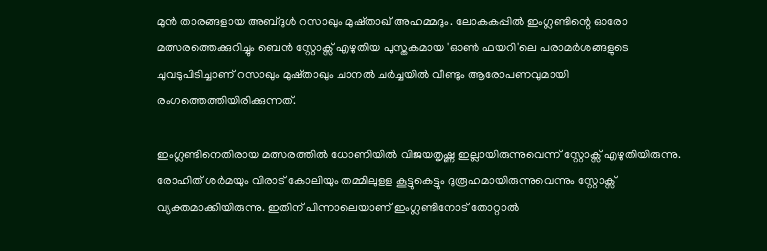മുന്‍ താരങ്ങളായ അബ്ദുള്‍ റസാഖും മുഷ്താഖ് അഹമ്മദും. ലോകകപ്പില്‍ ഇംഗ്ലണ്ടിന്റെ ഓരോ മത്സരത്തെക്കുറിച്ചും ബെന്‍ സ്റ്റോക്സ് എഴുതിയ പുസ്തകമായ 'ഓണ്‍ ഫയറി'ലെ പരാമര്‍ശങ്ങളുടെ ചുവടുപിടിച്ചാണ് റസാഖും മുഷ്താഖും ചാനല്‍ ചര്‍ച്ചയില്‍ വീണ്ടും ആരോപണവുമായി രംഗത്തെത്തിയിരിക്കുന്നത്.

ഇംഗ്ലണ്ടിനെതിരായ മത്സരത്തില്‍ ധോണിയില്‍ വിജയതൃഷ്ണ ഇല്ലായിരുന്നുവെന്ന് സ്റ്റോക്സ് എഴുതിയിരുന്നു. രോഹിത് ശര്‍മയും വിരാട് കോലിയും തമ്മിലുളള കൂട്ടുകെട്ടും ദുരൂഹമായിരുന്നുവെന്നും സ്റ്റോക്സ് വ്യക്തമാക്കിയിരുന്നു. ഇതിന് പിന്നാലെയാണ് ഇംഗ്ലണ്ടിനോട് തോറ്റാല്‍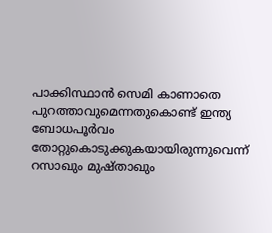പാക്കിസ്ഥാന്‍ സെമി കാണാതെ പുറത്താവുമെന്നതുകൊണ്ട് ഇന്ത്യ ബോധപൂര്‍വം തോറ്റുകൊടുക്കുകയായിരുന്നുവെന്ന്  റസാഖും മുഷ്താഖും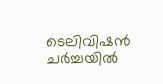ടെലിവിഷന്‍ ചര്‍ച്ചയില്‍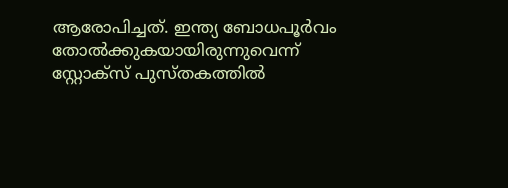ആരോപിച്ചത്. ഇന്ത്യ ബോധപൂര്‍വം തോല്‍ക്കുകയായിരുന്നുവെന്ന് സ്റ്റോക്സ് പുസ്തകത്തില്‍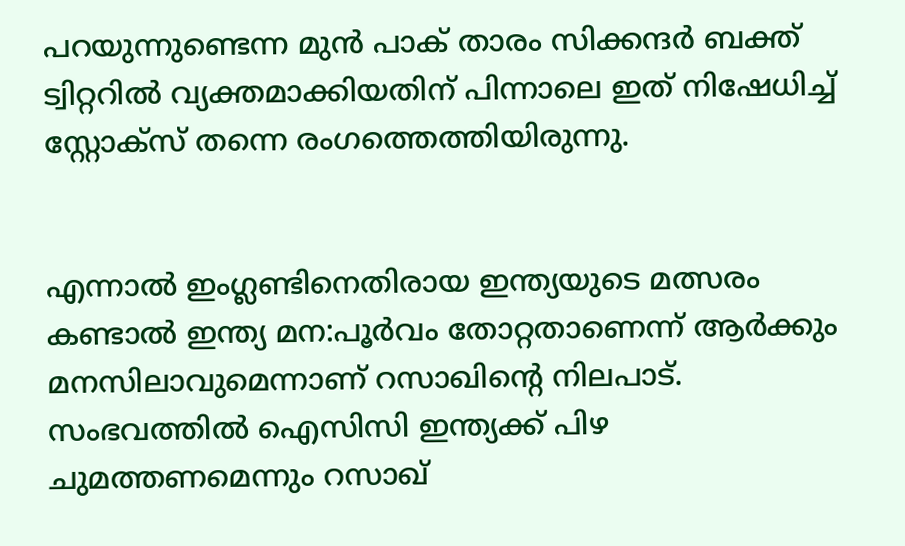പറയുന്നുണ്ടെന്ന മുന്‍ പാക് താരം സിക്കന്ദര്‍ ബക്ത് ട്വിറ്ററില്‍ വ്യക്തമാക്കിയതിന് പിന്നാലെ ഇത് നിഷേധിച്ച് സ്റ്റോക്സ് തന്നെ രംഗത്തെത്തിയിരുന്നു.


എന്നാല്‍ ഇംഗ്ലണ്ടിനെതിരായ ഇന്ത്യയുടെ മത്സരം കണ്ടാല്‍ ഇന്ത്യ മന:പൂര്‍വം തോറ്റതാണെന്ന് ആര്‍ക്കും മനസിലാവുമെന്നാണ് റസാഖിന്റെ നിലപാട്. സംഭവത്തില്‍ ഐസിസി ഇന്ത്യക്ക് പിഴ ചുമത്തണമെന്നും റസാഖ്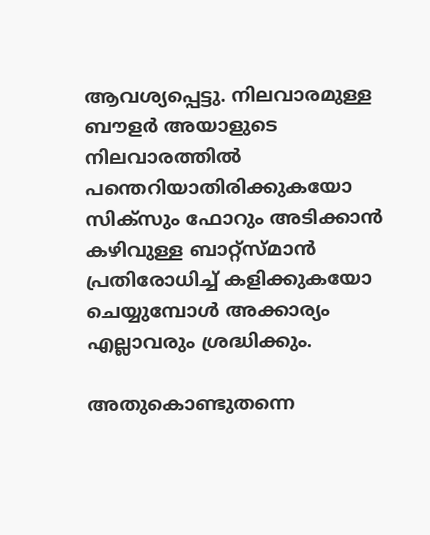ആവശ്യപ്പെട്ടു. നിലവാരമുള്ള ബൗളര്‍ അയാളുടെ നിലവാരത്തില്‍ പന്തെറിയാതിരിക്കുകയോ സിക്സും ഫോറും അടിക്കാന്‍ കഴിവുള്ള ബാറ്റ്സ്മാന്‍ പ്രതിരോധിച്ച് കളിക്കുകയോ ചെയ്യുമ്പോള്‍ അക്കാര്യം എല്ലാവരും ശ്രദ്ധിക്കും.

അതുകൊണ്ടുതന്നെ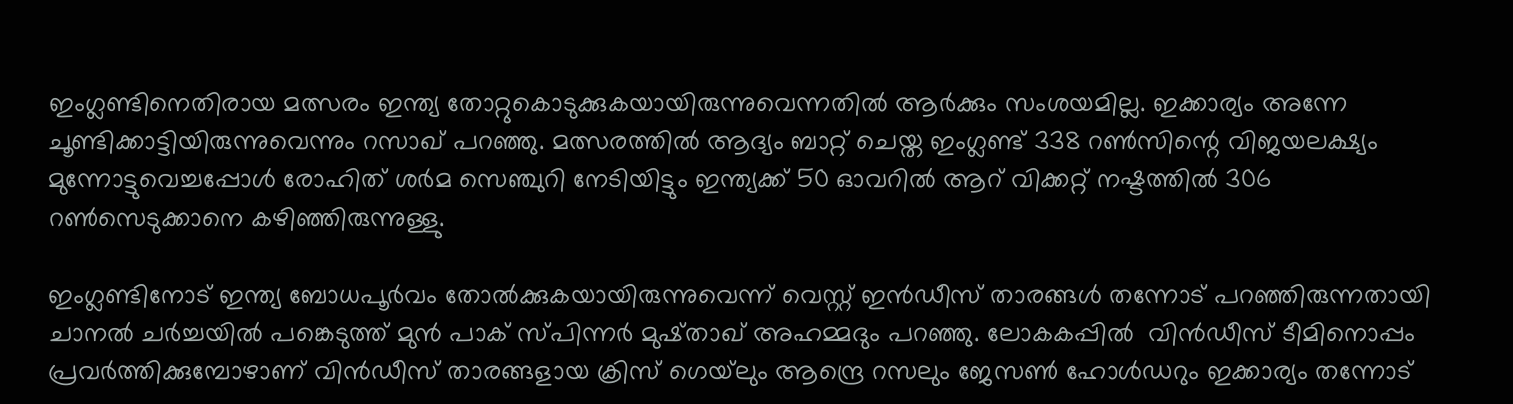ഇംഗ്ലണ്ടിനെതിരായ മത്സരം ഇന്ത്യ തോറ്റുകൊടുക്കുകയായിരുന്നുവെന്നതില്‍ ആര്‍ക്കും സംശയമില്ല. ഇക്കാര്യം അന്നേ ചൂണ്ടിക്കാട്ടിയിരുന്നുവെന്നും റസാഖ് പറഞ്ഞു. മത്സരത്തില്‍ ആദ്യം ബാറ്റ് ചെയ്ത ഇംഗ്ലണ്ട് 338 റണ്‍സിന്റെ വിജയലക്ഷ്യം മുന്നോട്ടുവെച്ചപ്പോള്‍ രോഹിത് ശര്‍മ സെഞ്ചുറി നേടിയിട്ടും ഇന്ത്യക്ക് 50 ഓവറില്‍ ആറ് വിക്കറ്റ് നഷ്ടത്തില്‍ 306 റണ്‍സെടുക്കാനെ കഴിഞ്ഞിരുന്നുള്ളു.

ഇംഗ്ലണ്ടിനോട് ഇന്ത്യ ബോധപൂര്‍വം തോല്‍ക്കുകയായിരുന്നുവെന്ന് വെസ്റ്റ് ഇന്‍ഡീസ് താരങ്ങള്‍ തന്നോട് പറഞ്ഞിരുന്നതായി ചാനല്‍ ചര്‍ച്ചയില്‍ പങ്കെടുത്ത് മുന്‍ പാക് സ്പിന്നര്‍ മുഷ്താഖ് അഹമ്മദും പറഞ്ഞു. ലോകകപ്പില്‍  വിന്‍ഡീസ് ടീമിനൊപ്പം പ്രവര്‍ത്തിക്കുമ്പോഴാണ് വിന്‍ഡീസ് താരങ്ങളായ ക്രിസ് ഗെയ്‌ലും ആന്ദ്രെ റസലും ജേസണ്‍ ഹോള്‍ഡറും ഇക്കാര്യം തന്നോട്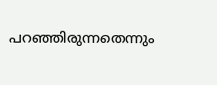പറഞ്ഞിരുന്നതെന്നും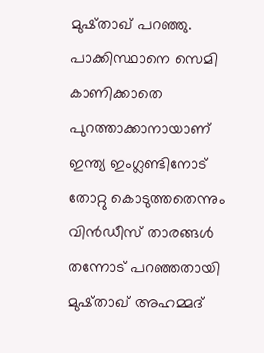മുഷ്താഖ് പറഞ്ഞു. പാക്കിസ്ഥാനെ സെമി കാണിക്കാതെ പുറത്താക്കാനായാണ് ഇന്ത്യ ഇംഗ്ലണ്ടിനോട് തോറ്റു കൊടുത്തതെന്നും വിന്‍ഡ‍ീസ് താരങ്ങള്‍ തന്നോട് പറഞ്ഞതായി മുഷ്താഖ് അഹമ്മദ്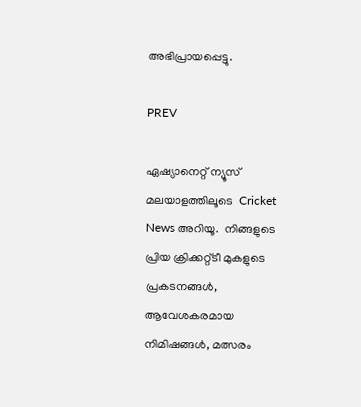അഭിപ്രായപ്പെട്ടു.

PREV

ഏഷ്യാനെറ്റ് ന്യൂസ് മലയാളത്തിലൂടെ  Cricket News അറിയൂ.  നിങ്ങളുടെ പ്രിയ ക്രിക്കറ്റ്ടീ മുകളുടെ പ്രകടനങ്ങൾ, ആവേശകരമായ നിമിഷങ്ങൾ, മത്സരം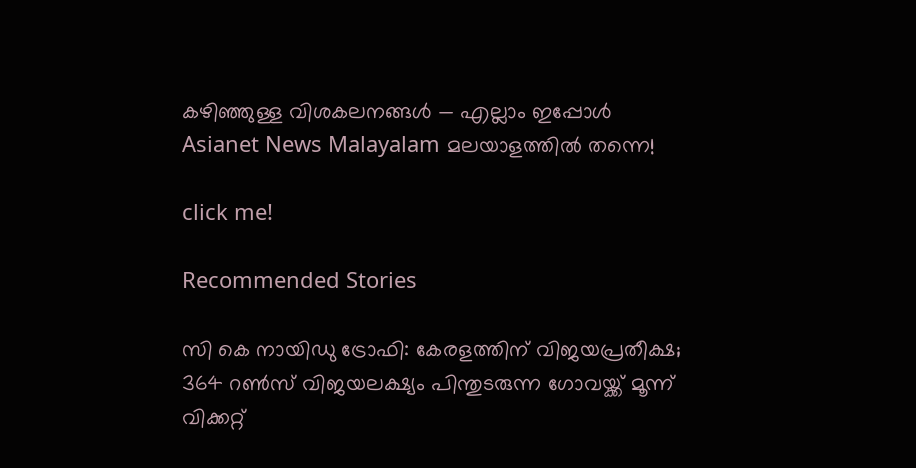കഴിഞ്ഞുള്ള വിശകലനങ്ങൾ — എല്ലാം ഇപ്പോൾ Asianet News Malayalam മലയാളത്തിൽ തന്നെ!

click me!

Recommended Stories

സി കെ നായിഡു ട്രോഫി: കേരളത്തിന് വിജയപ്രതീക്ഷ; 364 റണ്‍സ് വിജയലക്ഷ്യം പിന്തുടരുന്ന ഗോവയ്ക്ക് മൂന്ന് വിക്കറ്റ്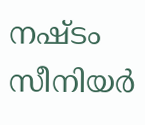നഷ്ടം
സീനിയര്‍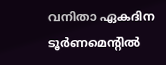വനിതാ ഏകദിന ടൂര്‍ണമെന്റില്‍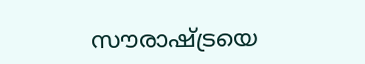സൗരാഷ്ട്രയെ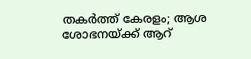തകര്‍ത്ത് കേരളം; ആശ ശോഭനയ്ക്ക് ആറ്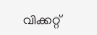വിക്കറ്റ്